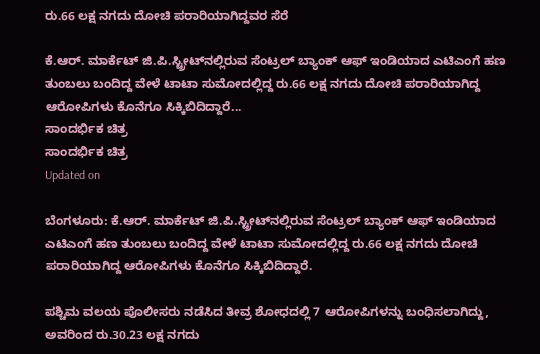ರು.66 ಲಕ್ಷ ನಗದು ದೋಚಿ ಪರಾರಿಯಾಗಿದ್ದವರ ಸೆರೆ

ಕೆ.ಆರ್. ಮಾರ್ಕೆಟ್ ಜಿ.ಪಿ.ಸ್ಟ್ರೀಟ್‍ನಲ್ಲಿರುವ ಸೆಂಟ್ರಲ್ ಬ್ಯಾಂಕ್ ಆಫ್ ಇಂಡಿಯಾದ ಎಟಿಎಂಗೆ ಹಣ ತುಂಬಲು ಬಂದಿದ್ದ ವೇಳೆ ಟಾಟಾ ಸುಮೋದಲ್ಲಿದ್ದ ರು.66 ಲಕ್ಷ ನಗದು ದೋಚಿ ಪರಾರಿಯಾಗಿದ್ದ ಆರೋಪಿಗಳು ಕೊನೆಗೂ ಸಿಕ್ಕಿಬಿದಿದ್ದಾರೆ...
ಸಾಂದರ್ಭಿಕ ಚಿತ್ರ
ಸಾಂದರ್ಭಿಕ ಚಿತ್ರ
Updated on

ಬೆಂಗಳೂರು: ಕೆ.ಆರ್. ಮಾರ್ಕೆಟ್ ಜಿ.ಪಿ.ಸ್ಟ್ರೀಟ್‍ನಲ್ಲಿರುವ ಸೆಂಟ್ರಲ್ ಬ್ಯಾಂಕ್ ಆಫ್ ಇಂಡಿಯಾದ ಎಟಿಎಂಗೆ ಹಣ ತುಂಬಲು ಬಂದಿದ್ದ ವೇಳೆ ಟಾಟಾ ಸುಮೋದಲ್ಲಿದ್ದ ರು.66 ಲಕ್ಷ ನಗದು ದೋಚಿ ಪರಾರಿಯಾಗಿದ್ದ ಆರೋಪಿಗಳು ಕೊನೆಗೂ ಸಿಕ್ಕಿಬಿದಿದ್ದಾರೆ.

ಪಶ್ಚಿಮ ವಲಯ ಪೊಲೀಸರು ನಡೆಸಿದ ತೀವ್ರ ಶೋಧದಲ್ಲಿ 7 ಆರೋಪಿಗಳನ್ನು ಬಂಧಿಸಲಾಗಿದ್ದು, ಅವರಿಂದ ರು.30.23 ಲಕ್ಷ ನಗದು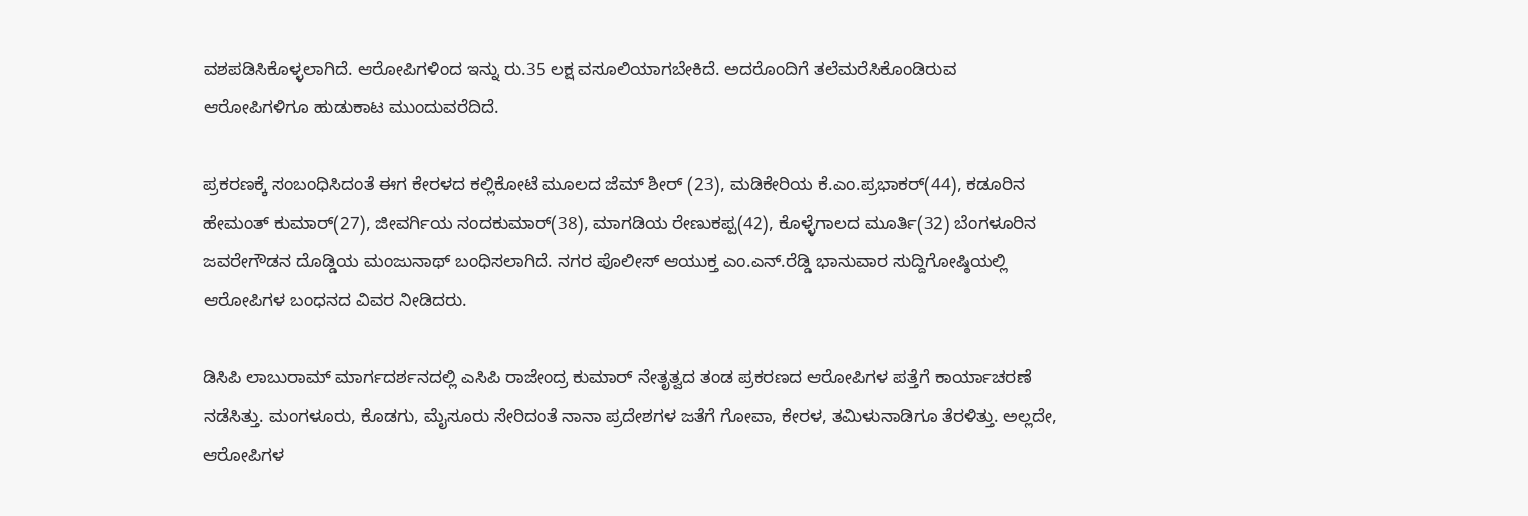ವಶಪಡಿಸಿಕೊಳ್ಳಲಾಗಿದೆ. ಆರೋಪಿಗಳಿಂದ ಇನ್ನು ರು.35 ಲಕ್ಷ ವಸೂಲಿಯಾಗಬೇಕಿದೆ. ಅದರೊಂದಿಗೆ ತಲೆಮರೆಸಿಕೊಂಡಿರುವ ಆರೋಪಿಗಳಿಗೂ ಹುಡುಕಾಟ ಮುಂದುವರೆದಿದೆ.

ಪ್ರಕರಣಕ್ಕೆ ಸಂಬಂಧಿಸಿದಂತೆ ಈಗ ಕೇರಳದ ಕಲ್ಲಿಕೋಟೆ ಮೂಲದ ಜೆಮ್ ಶೀರ್ (23), ಮಡಿಕೇರಿಯ ಕೆ.ಎಂ.ಪ್ರಭಾಕರ್(44), ಕಡೂರಿನ ಹೇಮಂತ್ ಕುಮಾರ್(27), ಜೀವರ್ಗಿಯ ನಂದಕುಮಾರ್(38), ಮಾಗಡಿಯ ರೇಣುಕಪ್ಪ(42), ಕೊಳ್ಳೆಗಾಲದ ಮೂರ್ತಿ(32) ಬೆಂಗಳೂರಿನ ಜವರೇಗೌಡನ ದೊಡ್ಡಿಯ ಮಂಜುನಾಥ್ ಬಂಧಿಸಲಾಗಿದೆ. ನಗರ ಪೊಲೀಸ್ ಆಯುಕ್ತ ಎಂ.ಎನ್.ರೆಡ್ಡಿ ಭಾನುವಾರ ಸುದ್ದಿಗೋಷ್ಠಿಯಲ್ಲಿ ಆರೋಪಿಗಳ ಬಂಧನದ ವಿವರ ನೀಡಿದರು.

ಡಿಸಿಪಿ ಲಾಬುರಾಮ್ ಮಾರ್ಗದರ್ಶನದಲ್ಲಿ ಎಸಿಪಿ ರಾಜೇಂದ್ರ ಕುಮಾರ್ ನೇತೃತ್ವದ ತಂಡ ಪ್ರಕರಣದ ಆರೋಪಿಗಳ ಪತ್ತೆಗೆ ಕಾರ್ಯಾಚರಣೆ ನಡೆಸಿತ್ತು. ಮಂಗಳೂರು, ಕೊಡಗು, ಮೈಸೂರು ಸೇರಿದಂತೆ ನಾನಾ ಪ್ರದೇಶಗಳ ಜತೆಗೆ ಗೋವಾ, ಕೇರಳ, ತಮಿಳುನಾಡಿಗೂ ತೆರಳಿತ್ತು. ಅಲ್ಲದೇ, ಆರೋಪಿಗಳ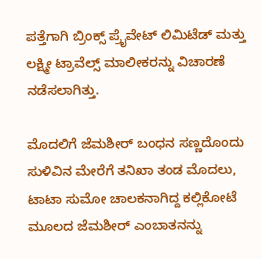ಪತ್ತೆಗಾಗಿ ಬ್ರಿಂಕ್ಸ್ ಪ್ರೈವೇಟ್ ಲಿಮಿಟೆಡ್ ಮತ್ತು ಲಕ್ಷ್ಮೀ ಟ್ರಾವೆಲ್ಸ್ ಮಾಲೀಕರನ್ನು ವಿಚಾರಣೆ ನಡೆಸಲಾಗಿತ್ತು.

ಮೊದಲಿಗೆ ಜೆಮಶೀರ್ ಬಂಧನ ಸಣ್ಣದೊಂದು ಸುಳಿವಿನ ಮೇರೆಗೆ ತನಿಖಾ ತಂಡ ಮೊದಲು, ಟಾಟಾ ಸುಮೋ ಚಾಲಕನಾಗಿದ್ದ ಕಲ್ಲಿಕೋಟೆ ಮೂಲದ ಜೆಮಶೀರ್ ಎಂಬಾತನನ್ನು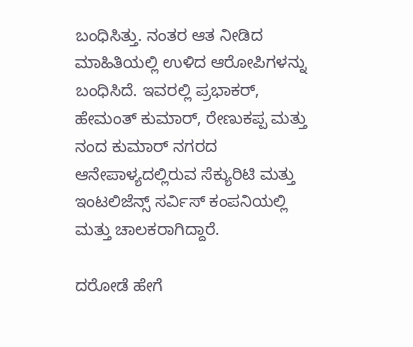ಬಂಧಿಸಿತ್ತು. ನಂತರ ಆತ ನೀಡಿದ ಮಾಹಿತಿಯಲ್ಲಿ ಉಳಿದ ಆರೋಪಿಗಳನ್ನು ಬಂಧಿಸಿದೆ. ಇವರಲ್ಲಿ ಪ್ರಭಾಕರ್, ಹೇಮಂತ್ ಕುಮಾರ್, ರೇಣುಕಪ್ಪ ಮತ್ತು ನಂದ ಕುಮಾರ್ ನಗರದ ಆನೇಪಾಳ್ಯದಲ್ಲಿರುವ ಸೆಕ್ಯುರಿಟಿ ಮತ್ತು ಇಂಟಲಿಜೆನ್ಸ್ ಸರ್ವಿಸ್ ಕಂಪನಿಯಲ್ಲಿ ಮತ್ತು ಚಾಲಕರಾಗಿದ್ದಾರೆ.

ದರೋಡೆ ಹೇಗೆ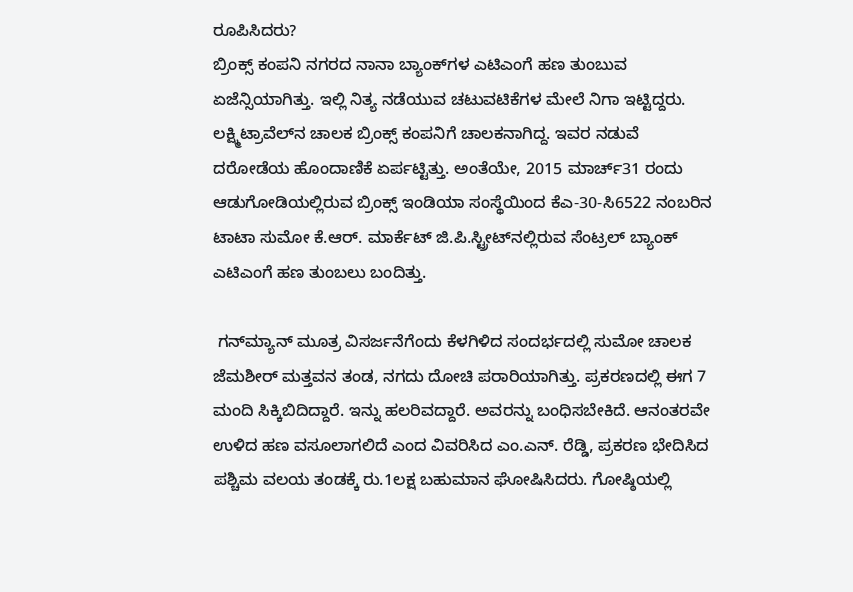ರೂಪಿಸಿದರು?
ಬ್ರಿಂಕ್ಸ್ ಕಂಪನಿ ನಗರದ ನಾನಾ ಬ್ಯಾಂಕ್‍ಗಳ ಎಟಿಎಂಗೆ ಹಣ ತುಂಬುವ ಏಜೆನ್ಸಿಯಾಗಿತ್ತು. ಇಲ್ಲಿ ನಿತ್ಯ ನಡೆಯುವ ಚಟುವಟಿಕೆಗಳ ಮೇಲೆ ನಿಗಾ ಇಟ್ಟಿದ್ದರು. ಲಕ್ಷ್ಮಿಟ್ರಾವೆಲ್‍ನ ಚಾಲಕ ಬ್ರಿಂಕ್ಸ್ ಕಂಪನಿಗೆ ಚಾಲಕನಾಗಿದ್ದ. ಇವರ ನಡುವೆ ದರೋಡೆಯ ಹೊಂದಾಣಿಕೆ ಏರ್ಪಟ್ಟಿತ್ತು. ಅಂತೆಯೇ, 2015 ಮಾರ್ಚ್31 ರಂದು ಆಡುಗೋಡಿಯಲ್ಲಿರುವ ಬ್ರಿಂಕ್ಸ್ ಇಂಡಿಯಾ ಸಂಸ್ಥೆಯಿಂದ ಕೆಎ-30-ಸಿ6522 ನಂಬರಿನ ಟಾಟಾ ಸುಮೋ ಕೆ.ಆರ್. ಮಾರ್ಕೆಟ್ ಜಿ.ಪಿ.ಸ್ಟ್ರೀಟ್‍ನಲ್ಲಿರುವ ಸೆಂಟ್ರಲ್ ಬ್ಯಾಂಕ್ ಎಟಿಎಂಗೆ ಹಣ ತುಂಬಲು ಬಂದಿತ್ತು.

 ಗನ್‍ಮ್ಯಾನ್ ಮೂತ್ರ ವಿಸರ್ಜನೆಗೆಂದು ಕೆಳಗಿಳಿದ ಸಂದರ್ಭದಲ್ಲಿ ಸುಮೋ ಚಾಲಕ ಜೆಮಶೀರ್ ಮತ್ತವನ ತಂಡ, ನಗದು ದೋಚಿ ಪರಾರಿಯಾಗಿತ್ತು. ಪ್ರಕರಣದಲ್ಲಿ ಈಗ 7 ಮಂದಿ ಸಿಕ್ಕಿಬಿದಿದ್ದಾರೆ. ಇನ್ನು ಹಲರಿವದ್ದಾರೆ. ಅವರನ್ನು ಬಂಧಿಸಬೇಕಿದೆ. ಆನಂತರವೇ ಉಳಿದ ಹಣ ವಸೂಲಾಗಲಿದೆ ಎಂದ ವಿವರಿಸಿದ ಎಂ.ಎನ್. ರೆಡ್ಡಿ, ಪ್ರಕರಣ ಭೇದಿಸಿದ ಪಶ್ಚಿಮ ವಲಯ ತಂಡಕ್ಕೆ ರು.1ಲಕ್ಷ ಬಹುಮಾನ ಘೋಷಿಸಿದರು. ಗೋಷ್ಠಿಯಲ್ಲಿ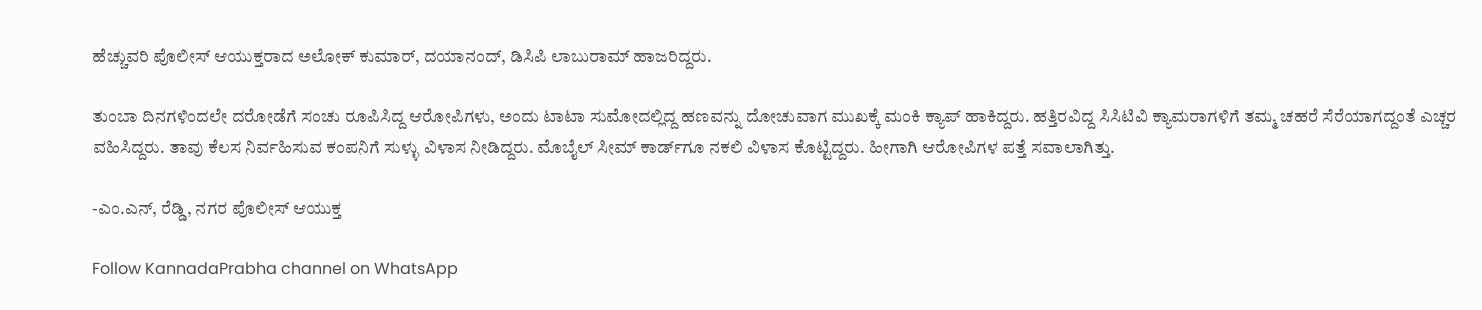ಹೆಚ್ಚುವರಿ ಪೊಲೀಸ್ ಆಯುಕ್ತರಾದ ಅಲೋಕ್ ಕುಮಾರ್, ದಯಾನಂದ್, ಡಿಸಿಪಿ ಲಾಬುರಾಮ್ ಹಾಜರಿದ್ದರು.

ತುಂಬಾ ದಿನಗಳಿಂದಲೇ ದರೋಡೆಗೆ ಸಂಚು ರೂಪಿಸಿದ್ದ ಆರೋಪಿಗಳು, ಅಂದು ಟಾಟಾ ಸುಮೋದಲ್ಲಿದ್ದ ಹಣವನ್ನು ದೋಚುವಾಗ ಮುಖಕ್ಕೆ ಮಂಕಿ ಕ್ಯಾಪ್ ಹಾಕಿದ್ದರು. ಹತ್ತಿರವಿದ್ದ ಸಿಸಿಟಿವಿ ಕ್ಯಾಮರಾಗಳಿಗೆ ತಮ್ಮ ಚಹರೆ ಸೆರೆಯಾಗದ್ದಂತೆ ಎಚ್ಚರ ವಹಿಸಿದ್ದರು. ತಾವು ಕೆಲಸ ನಿರ್ವಹಿಸುವ ಕಂಪನಿಗೆ ಸುಳ್ಳು ವಿಳಾಸ ನೀಡಿದ್ದರು. ಮೊಬೈಲ್ ಸೀಮ್ ಕಾರ್ಡ್‍ಗೂ ನಕಲಿ ವಿಳಾಸ ಕೊಟ್ಟಿದ್ದರು. ಹೀಗಾಗಿ ಆರೋಪಿಗಳ ಪತ್ತೆ ಸವಾಲಾಗಿತ್ತು.

-ಎಂ.ಎನ್, ರೆಡ್ಡಿ, ನಗರ ಪೊಲೀಸ್ ಆಯುಕ್ತ

Follow KannadaPrabha channel on WhatsApp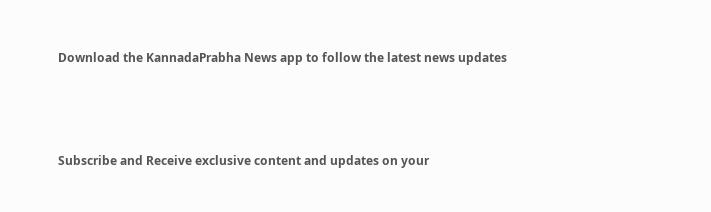Download the KannadaPrabha News app to follow the latest news updates



Subscribe and Receive exclusive content and updates on your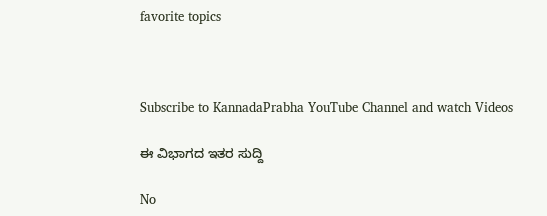favorite topics



Subscribe to KannadaPrabha YouTube Channel and watch Videos

ಈ ವಿಭಾಗದ ಇತರ ಸುದ್ದಿ

No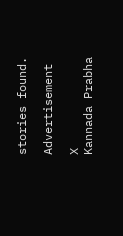stories found.

Advertisement

X
Kannada Prabha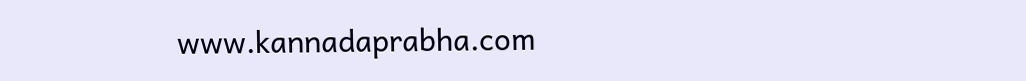www.kannadaprabha.com